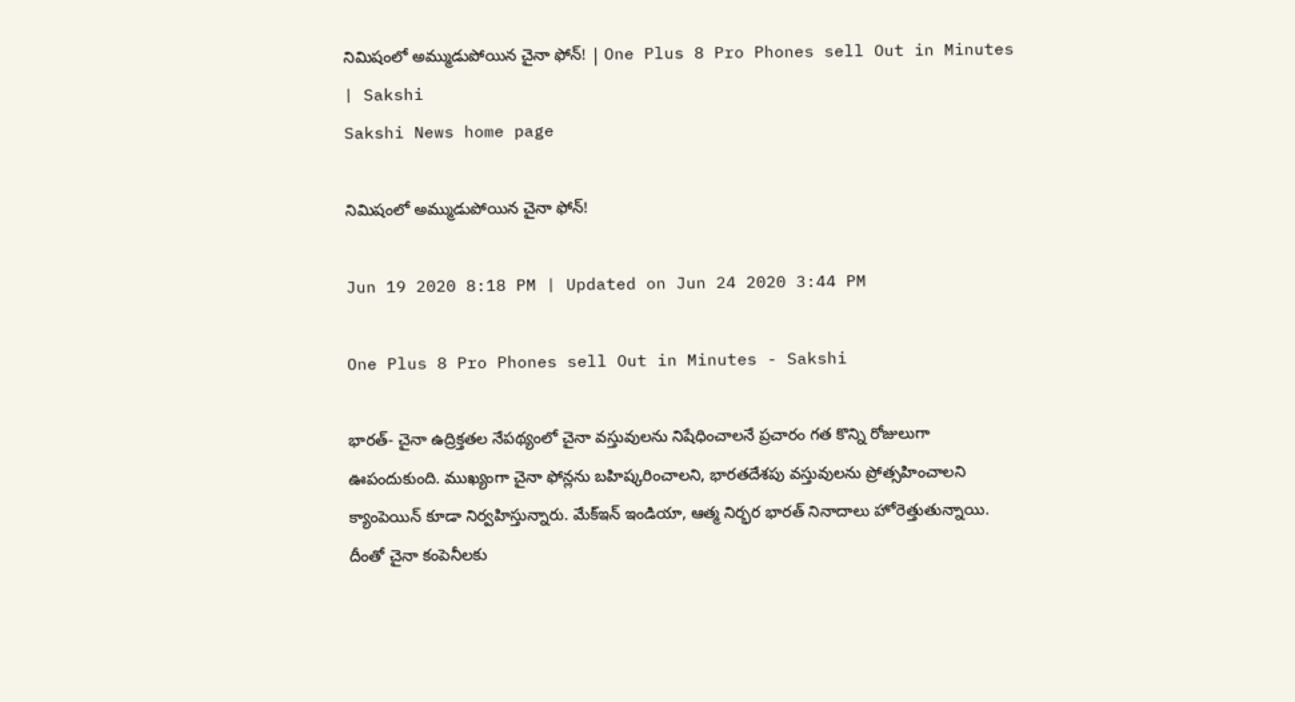నిమిషంలో అ‍మ్ముడుపోయిన చైనా ఫోన్‌! | One Plus 8 Pro Phones sell Out in Minutes | Sakshi
Sakshi News home page

నిమిషంలో అ‍మ్ముడుపోయిన చైనా ఫోన్‌!

Jun 19 2020 8:18 PM | Updated on Jun 24 2020 3:44 PM

One Plus 8 Pro Phones sell Out in Minutes - Sakshi

భారత్‌- చైనా ఉద్రిక్తతల నేపథ్యంలో చైనా వస్తువులను నిషేధించాలనే ప్రచారం గత కొన్ని రోజులుగా ఊపందుకుంది. ముఖ్యంగా చైనా ఫోన్లను బహిష్కరించాలని, భారతదేశపు వస్తువులను ప్రోత్సహించాలని క్యాంపెయిన్‌ కూడా నిర్వహిస్తున్నారు. మేక్‌ఇన్‌ ఇండియా, ఆత్మ నిర్భర భారత్‌ నినాదాలు హోరెత్తుతున్నాయి. దీంతో చైనా కంపెనీలకు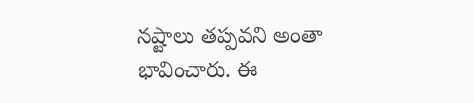నష్టాలు తప్పవని అంతా భావించారు. ఈ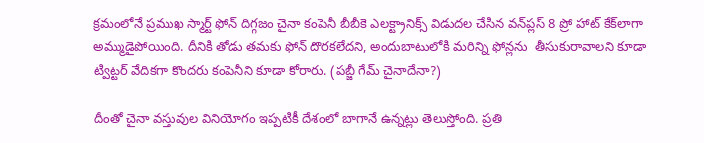క్రమంలోనే ప్రముఖ స్మార్ట్‌ ఫోన్‌ దిగ్గజం చైనా కంపెనీ బీబీకె ఎలక్ట్రానిక్స్ విడుదల చేసిన వన్‌ప్లస్‌ 8 ప్రో హాట్‌ కేక్‌లాగా అమ్ముడైపోయింది. దీనికి తోడు తమకు ఫోన్‌ దొరకలేదని, అందుబాటులోకి మరిన్ని ఫోన్లను  తీసుకురావాలని కూడా ట్విట్టర్‌ వేదికగా కొందరు కంపెనీని కూడా కోరారు. (ప‌బ్జీ గేమ్ చైనాదేనా?)

దీంతో చైనా వస్తువుల వినియోగం ఇప్పటికీ దేశంలో బాగానే ఉన్నట్లు తెలుస్తోంది. ప్రతి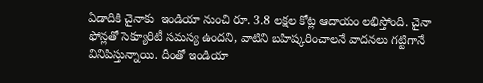ఏడాదికి చైనాకు  ఇండియా నుంచి రూ. 3.8 లక్షల కోట్ల ఆదాయం లభిస్తోంది. చైనా ఫోన్లతో సెక్యూరిటీ సమస్య ఉందని, వాటిని బహిష్కరించాలనే వాదనలు గట్టిగానే వినిపిస్తున్నాయి. దీంతో ఇండియా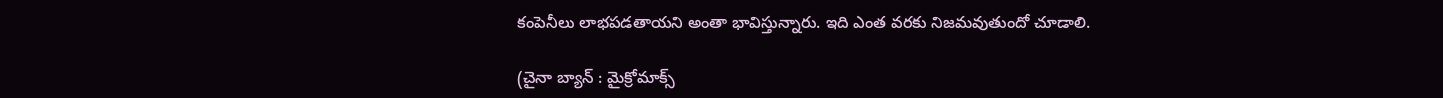కంపెనీలు లాభపడతాయని అంతా భావిస్తున్నారు. ఇది ఎంత వరకు నిజమవుతుందో చూడాలి.

(చైనా బ్యాన్ : మైక్రోమాక్స్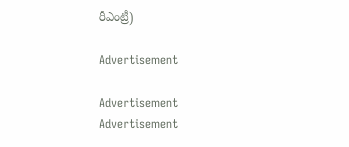రీఎంట్రీ)

Advertisement

Advertisement
Advertisement